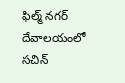ఫిల్మ్ నగర్ దేవాలయంలో సచిన్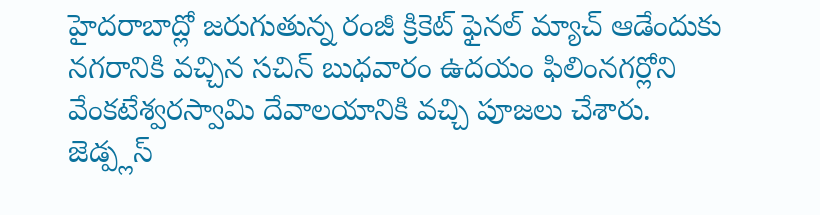హైదరాబాద్లో జరుగుతున్న రంజీ క్రికెట్ ఫైనల్ మ్యాచ్ ఆడేందుకు నగరానికి వచ్చిన సచిన్ బుధవారం ఉదయం ఫిలింనగర్లోని వేంకటేశ్వరస్వామి దేవాలయానికి వచ్చి పూజలు చేశారు. జెడ్ప్లస్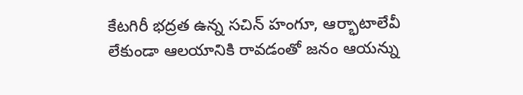కేటగిరీ భద్రత ఉన్న సచిన్ హంగూ, ఆర్భాటాలేవీ లేకుండా ఆలయానికి రావడంతో జనం ఆయన్ను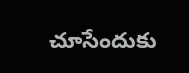చూసేందుకు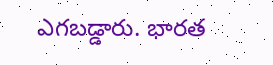ఎగబడ్డారు. భారత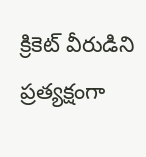క్రికెట్ వీరుడిని ప్రత్యక్షంగా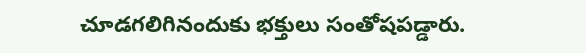చూడగలిగినందుకు భక్తులు సంతోషపడ్డారు.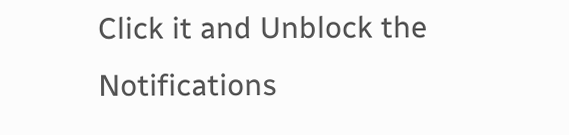Click it and Unblock the Notifications